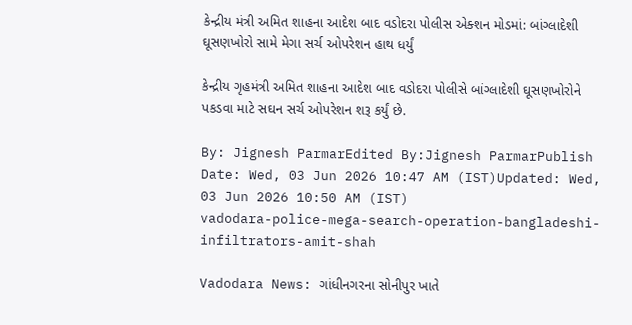કેન્દ્રીય મંત્રી અમિત શાહના આદેશ બાદ વડોદરા પોલીસ એક્શન મોડમાં: બાંગ્લાદેશી ઘૂસણખોરો સામે મેગા સર્ચ ઓપરેશન હાથ ધર્યું

કેન્દ્રીય ગૃહમંત્રી અમિત શાહના આદેશ બાદ વડોદરા પોલીસે બાંગ્લાદેશી ઘૂસણખોરોને પકડવા માટે સઘન સર્ચ ઓપરેશન શરૂ કર્યું છે.

By: Jignesh ParmarEdited By:Jignesh ParmarPublish Date: Wed, 03 Jun 2026 10:47 AM (IST)Updated: Wed, 03 Jun 2026 10:50 AM (IST)
vadodara-police-mega-search-operation-bangladeshi-infiltrators-amit-shah

Vadodara News: ગાંધીનગરના સોનીપુર ખાતે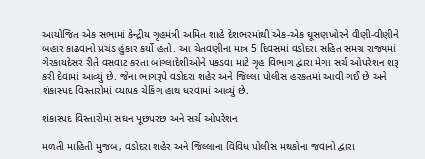આયોજિત એક સભામાં કેન્દ્રીય ગૃહમંત્રી અમિત શાહે દેશભરમાંથી એક-એક ઘૂસણખોરને વીણી-વીણીને બહાર કાઢવાનો પ્રચંડ હુંકાર કર્યો હતો. આ ચેતવણીના માત્ર 5 દિવસમાં વડોદરા સહિત સમગ્ર રાજ્યમાં ગેરકાયદેસર રીતે વસવાટ કરતા બાંગ્લાદેશીઓને પકડવા માટે ગૃહ વિભાગ દ્વારા મેગા સર્ચ ઓપરેશન શરૂ કરી દેવામાં આવ્યું છે. જેના ભાગરૂપે વડોદરા શહેર અને જિલ્લા પોલીસ હરકતમાં આવી ગઈ છે અને શંકાસ્પદ વિસ્તારોમાં વ્યાપક ચેકિંગ હાથ ધરવામાં આવ્યું છે.

શંકાસ્પદ વિસ્તારોમાં સઘન પૂછપરછ અને સર્ચ ઓપરેશન

મળતી માહિતી મુજબ, વડોદરા શહેર અને જિલ્લાના વિવિધ પોલીસ મથકોના જવાનો દ્વારા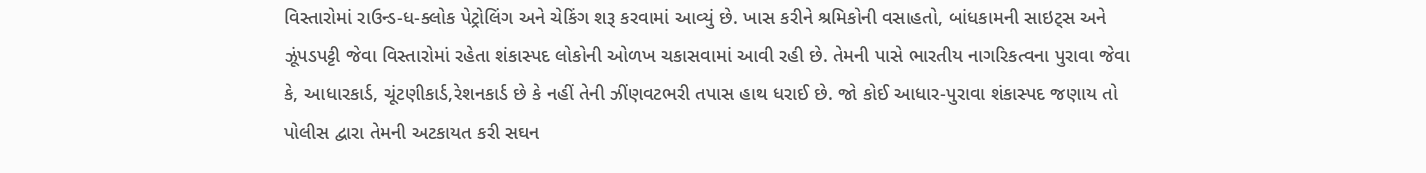વિસ્તારોમાં રાઉન્ડ-ધ-ક્લોક પેટ્રોલિંગ અને ચેકિંગ શરૂ કરવામાં આવ્યું છે. ખાસ કરીને શ્રમિકોની વસાહતો, બાંધકામની સાઇટ્સ અને ઝૂંપડપટ્ટી જેવા વિસ્તારોમાં રહેતા શંકાસ્પદ લોકોની ઓળખ ચકાસવામાં આવી રહી છે. તેમની પાસે ભારતીય નાગરિકત્વના પુરાવા જેવા કે, આધારકાર્ડ, ચૂંટણીકાર્ડ,રેશનકાર્ડ છે કે નહીં તેની ઝીંણવટભરી તપાસ હાથ ધરાઈ છે. જો કોઈ આધાર-પુરાવા શંકાસ્પદ જણાય તો પોલીસ દ્વારા તેમની અટકાયત કરી સઘન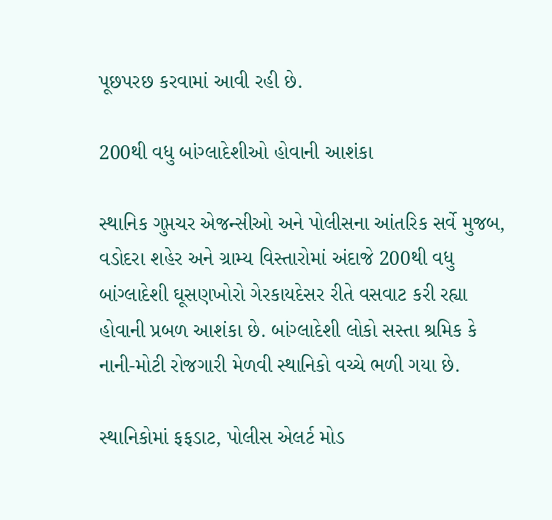પૂછપરછ કરવામાં આવી રહી છે.

200થી વધુ બાંગ્લાદેશીઓ હોવાની આશંકા

સ્થાનિક ગુપ્તચર એજન્સીઓ અને પોલીસના આંતરિક સર્વે મુજબ, વડોદરા શહેર અને ગ્રામ્ય વિસ્તારોમાં અંદાજે 200થી વધુ બાંગ્લાદેશી ઘૂસણખોરો ગેરકાયદેસર રીતે વસવાટ કરી રહ્યા હોવાની પ્રબળ આશંકા છે. બાંગ્લાદેશી લોકો સસ્તા શ્રમિક કે નાની-મોટી રોજગારી મેળવી સ્થાનિકો વચ્ચે ભળી ગયા છે.

સ્થાનિકોમાં ફફડાટ, પોલીસ એલર્ટ મોડ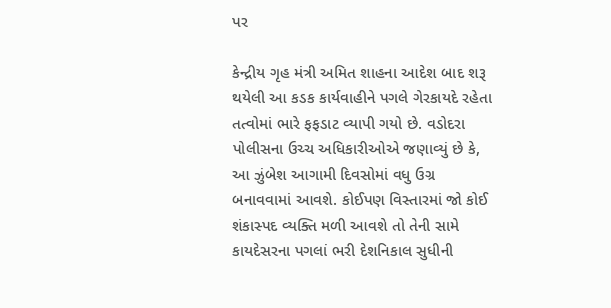પર

કેન્દ્રીય ગૃહ મંત્રી અમિત શાહના આદેશ બાદ શરૂ થયેલી આ કડક કાર્યવાહીને પગલે ગેરકાયદે રહેતા તત્વોમાં ભારે ફફડાટ વ્યાપી ગયો છે. વડોદરા પોલીસના ઉચ્ચ અધિકારીઓએ જણાવ્યું છે કે, આ ઝુંબેશ આગામી દિવસોમાં વધુ ઉગ્ર બનાવવામાં આવશે. કોઈપણ વિસ્તારમાં જો કોઈ શંકાસ્પદ વ્યક્તિ મળી આવશે તો તેની સામે કાયદેસરના પગલાં ભરી દેશનિકાલ સુધીની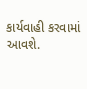કાર્યવાહી કરવામાં આવશે.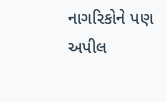નાગરિકોને પણ અપીલ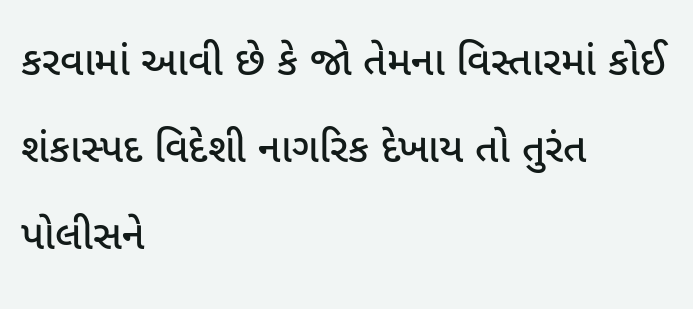કરવામાં આવી છે કે જો તેમના વિસ્તારમાં કોઈ શંકાસ્પદ વિદેશી નાગરિક દેખાય તો તુરંત પોલીસને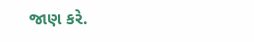જાણ કરે.